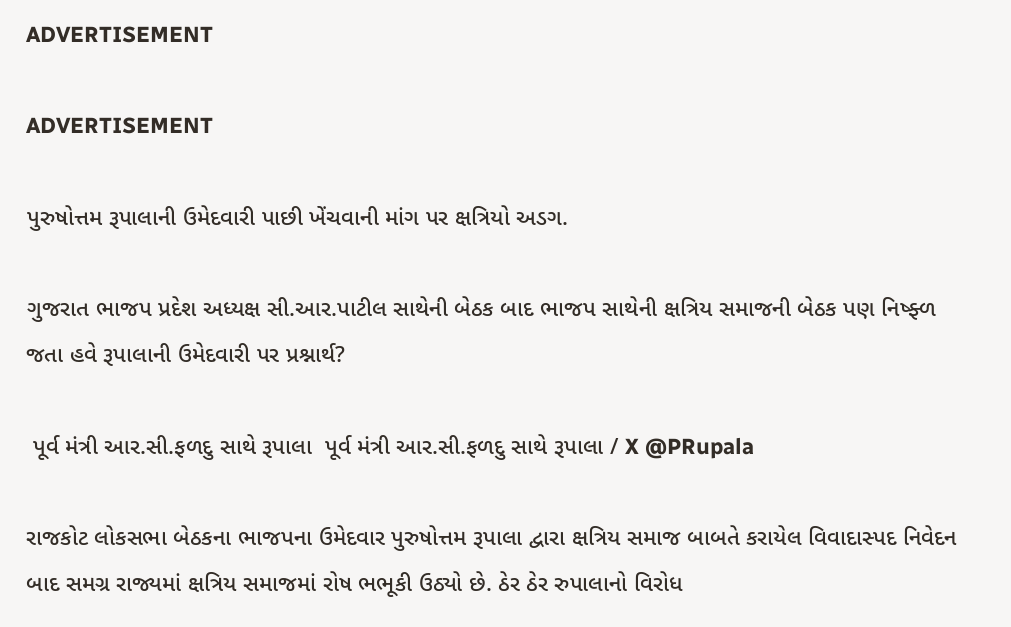ADVERTISEMENT

ADVERTISEMENT

પુરુષોત્તમ રૂપાલાની ઉમેદવારી પાછી ખેંચવાની માંગ પર ક્ષત્રિયો અડગ.

ગુજરાત ભાજપ પ્રદેશ અધ્યક્ષ સી.આર.પાટીલ સાથેની બેઠક બાદ ભાજપ સાથેની ક્ષત્રિય સમાજની બેઠક પણ નિષ્ફ્ળ જતા હવે રૂપાલાની ઉમેદવારી પર પ્રશ્નાર્થ?

 પૂર્વ મંત્રી આર.સી.ફળદુ સાથે રૂપાલા  પૂર્વ મંત્રી આર.સી.ફળદુ સાથે રૂપાલા / X @PRupala

રાજકોટ લોકસભા બેઠકના ભાજપના ઉમેદવાર પુરુષોત્તમ રૂપાલા દ્વારા ક્ષત્રિય સમાજ બાબતે કરાયેલ વિવાદાસ્પદ નિવેદન બાદ સમગ્ર રાજ્યમાં ક્ષત્રિય સમાજમાં રોષ ભભૂકી ઉઠ્યો છે. ઠેર ઠેર રુપાલાનો વિરોધ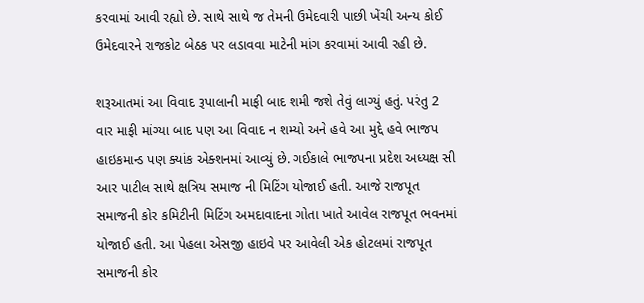કરવામાં આવી રહ્યો છે. સાથે સાથે જ તેમની ઉમેદવારી પાછી ખેંચી અન્ય કોઈ ઉમેદવારને રાજકોટ બેઠક પર લડાવવા માટેની માંગ કરવામાં આવી રહી છે.

શરૂઆતમાં આ વિવાદ રૂપાલાની માફી બાદ શમી જશે તેવું લાગ્યું હતું. પરંતુ 2 વાર માફી માંગ્યા બાદ પણ આ વિવાદ ન શમ્યો અને હવે આ મુદ્દે હવે ભાજપ હાઇકમાન્ડ પણ ક્યાંક એક્શનમાં આવ્યું છે. ગઈકાલે ભાજપના પ્રદેશ અધ્યક્ષ સી આર પાટીલ સાથે ક્ષત્રિય સમાજ ની મિટિંગ યોજાઈ હતી. આજે રાજપૂત સમાજની કોર કમિટીની મિટિંગ અમદાવાદના ગોતા ખાતે આવેલ રાજપૂત ભવનમાં યોજાઈ હતી. આ પેહલા એસજી હાઇવે પર આવેલી એક હોટલમાં રાજપૂત સમાજની કોર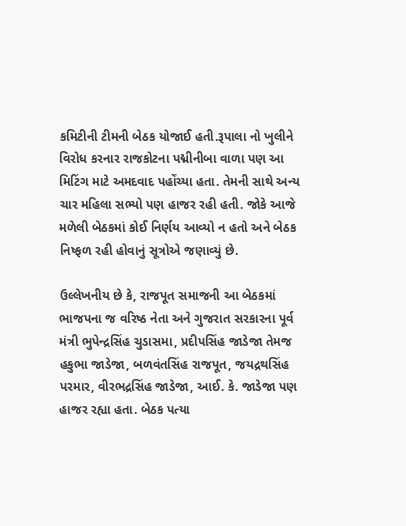કમિટીની ટીમની બેઠક યોજાઈ હતી.રૂપાલા નો ખુલીને વિરોધ કરનાર રાજકોટના પદ્મીનીબા વાળા પણ આ મિટિંગ માટે અમદવાદ પહોંચ્યા હતા. તેમની સાથે અન્ય ચાર મહિલા સભ્યો પણ હાજર રહી હતી. જોકે આજે મળેલી બેઠકમાં કોઈ નિર્ણય આવ્યો ન હતો અને બેઠક નિષ્ફળ રહી હોવાનું સૂત્રોએ જણાવ્યું છે.

ઉલ્લેખનીય છે કે, રાજપૂત સમાજની આ બેઠકમાં ભાજપના જ વરિષ્ઠ નેતા અને ગુજરાત સરકારના પૂર્વ મંત્રી ભુપેન્દ્રસિંહ ચુડાસમા, પ્રદીપસિંહ જાડેજા તેમજ હકુભા જાડેજા, બળવંતસિંહ રાજપૂત, જયદ્રથસિંહ પરમાર, વીરભદ્રસિંહ જાડેજા, આઈ. કે. જાડેજા પણ હાજર રહ્યા હતા. બેઠક પત્યા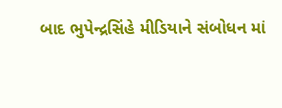બાદ ભુપેન્દ્રસિંહે મીડિયાને સંબોધન માં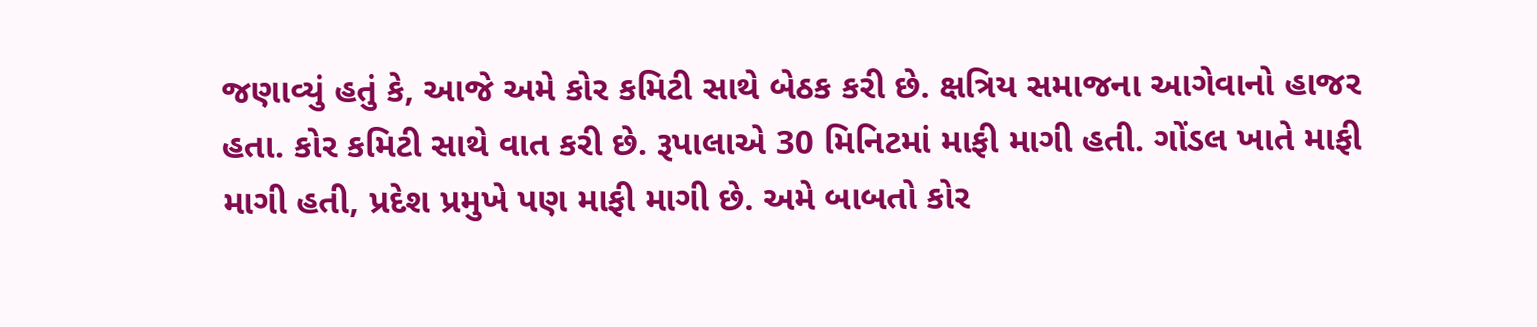જણાવ્યું હતું કે, આજે અમે કોર કમિટી સાથે બેઠક કરી છે. ક્ષત્રિય સમાજના આગેવાનો હાજર હતા. કોર કમિટી સાથે વાત કરી છે. રૂપાલાએ 30 મિનિટમાં માફી માગી હતી. ગોંડલ ખાતે માફી માગી હતી, પ્રદેશ પ્રમુખે પણ માફી માગી છે. અમે બાબતો કોર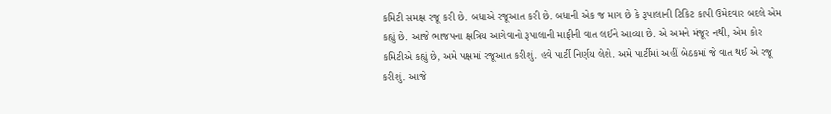કમિટી સમક્ષ રજૂ કરી છે. બધાએ રજૂઆત કરી છે. બધાની એક જ માગ છે કે રૂપાલાની ટિકિટ કાપી ઉમેદવાર બદલે એમ કહ્યું છે. આજે ભાજપના ક્ષત્રિય આગેવાનો રૂપાલાની માફીની વાત લઈને આવ્યા છે. એ અમને મંજૂર નથી, એમ કોર કમિટીએ કહ્યું છે, અમે પક્ષમાં રજૂઆત કરીશું. હવે પાર્ટી નિર્ણય લેશે. અમે પાર્ટીમાં અહીં બેઠકમાં જે વાત થઈ એ રજૂ કરીશું. આજે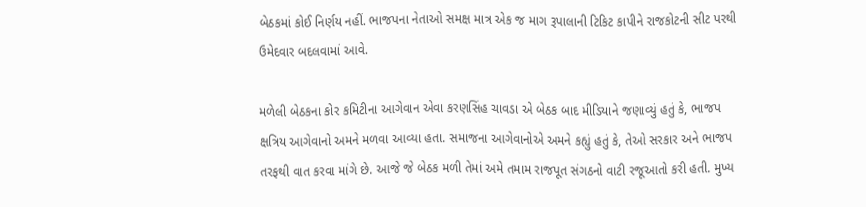બેઠકમાં કોઈ નિર્ણય નહીં. ભાજપના નેતાઓ સમક્ષ માત્ર એક જ માગ રૂપાલાની ટિકિટ કાપીને રાજકોટની સીટ પરથી ઉમેદવાર બદલવામાં આવે.

મળેલી બેઠકના કોર કમિટીના આગેવાન એવા કરણસિંહ ચાવડા એ બેઠક બાદ મીડિયાને જણાવ્યું હતું કે, ભાજપ ક્ષત્રિય આગેવાનો અમને મળવા આવ્યા હતા. સમાજના આગેવાનોએ અમને કહ્યું હતું કે, તેઓ સરકાર અને ભાજપ તરફથી વાત કરવા માંગે છે. આજે જે બેઠક મળી તેમાં અમે તમામ રાજપૂત સંગઠનો વાટી રજૂઆતો કરી હતી. મુખ્ય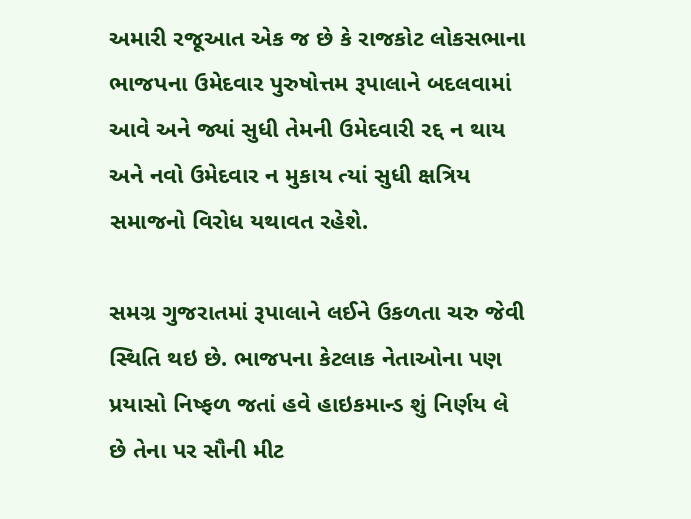અમારી રજૂઆત એક જ છે કે રાજકોટ લોકસભાના ભાજપના ઉમેદવાર પુરુષોત્તમ રૂપાલાને બદલવામાં આવે અને જ્યાં સુધી તેમની ઉમેદવારી રદ્દ ન થાય અને નવો ઉમેદવાર ન મુકાય ત્યાં સુધી ક્ષત્રિય સમાજનો વિરોધ યથાવત રહેશે.

સમગ્ર ગુજરાતમાં રૂપાલાને લઈને ઉકળતા ચરુ જેવી સ્થિતિ થઇ છે. ભાજપના કેટલાક નેતાઓના પણ પ્રયાસો નિષ્ફળ જતાં હવે હાઇકમાન્ડ શું નિર્ણય લે છે તેના પર સૌની મીટ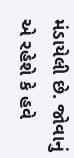મંડાયેલી છે. જોવાનું એ રહેશે કે હવે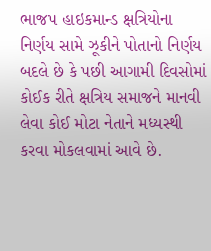ભાજપ હાઇકમાન્ડ ક્ષત્રિયોના નિર્ણય સામે ઝૂકીને પોતાનો નિર્ણય બદલે છે કે પછી આગામી દિવસોમાં કોઈક રીતે ક્ષત્રિય સમાજને માનવી લેવા કોઈ મોટા નેતાને મધ્યસ્થી કરવા મોકલવામાં આવે છે.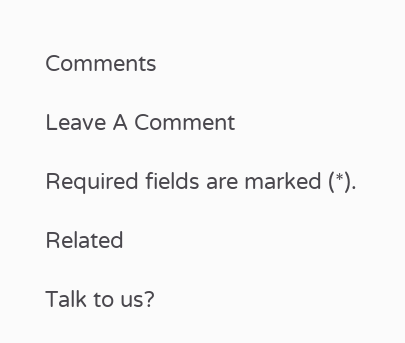Comments

Leave A Comment

Required fields are marked (*).

Related

Talk to us?